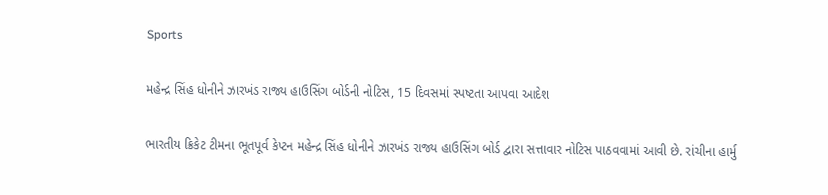Sports

મહેન્દ્ર સિંહ ધોનીને ઝારખંડ રાજ્ય હાઉસિંગ બોર્ડની નોટિસ, 15 દિવસમાં સ્પષ્ટતા આપવા આદેશ

ભારતીય ક્રિકેટ ટીમના ભૂતપૂર્વ કેપ્ટન મહેન્દ્ર સિંહ ધોનીને ઝારખંડ રાજ્ય હાઉસિંગ બોર્ડ દ્વારા સત્તાવાર નોટિસ પાઠવવામાં આવી છે. રાંચીના હાર્મુ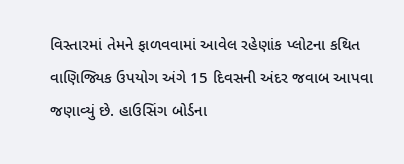વિસ્તારમાં તેમને ફાળવવામાં આવેલ રહેણાંક પ્લોટના કથિત વાણિજ્યિક ઉપયોગ અંગે 15 દિવસની અંદર જવાબ આપવા જણાવ્યું છે. હાઉસિંગ બોર્ડના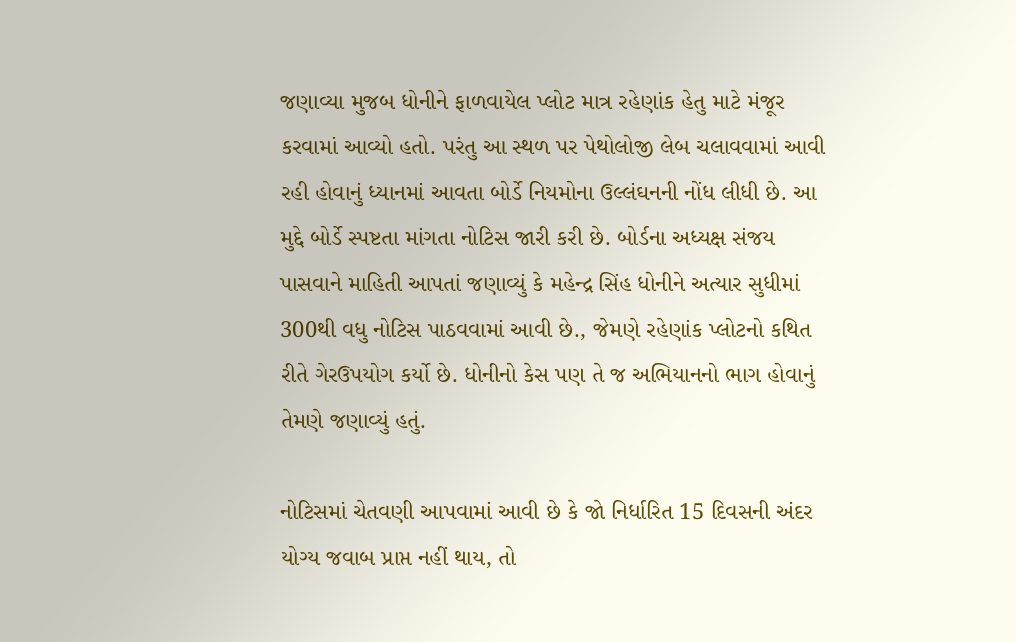જણાવ્યા મુજબ ધોનીને ફાળવાયેલ પ્લોટ માત્ર રહેણાંક હેતુ માટે મંજૂર કરવામાં આવ્યો હતો. પરંતુ આ સ્થળ પર પેથોલોજી લેબ ચલાવવામાં આવી રહી હોવાનું ધ્યાનમાં આવતા બોર્ડે નિયમોના ઉલ્લંઘનની નોંધ લીધી છે. આ મુદ્દે બોર્ડે સ્પષ્ટતા માંગતા નોટિસ જારી કરી છે. બોર્ડના અધ્યક્ષ સંજય પાસવાને માહિતી આપતાં જણાવ્યું કે મહેન્દ્ર સિંહ ધોનીને અત્યાર સુધીમાં 300થી વધુ નોટિસ પાઠવવામાં આવી છે., જેમણે રહેણાંક પ્લોટનો કથિત રીતે ગેરઉપયોગ કર્યો છે. ધોનીનો કેસ પણ તે જ અભિયાનનો ભાગ હોવાનું તેમણે જણાવ્યું હતું.

નોટિસમાં ચેતવણી આપવામાં આવી છે કે જો નિર્ધારિત 15 દિવસની અંદર યોગ્ય જવાબ પ્રાપ્ત નહીં થાય, તો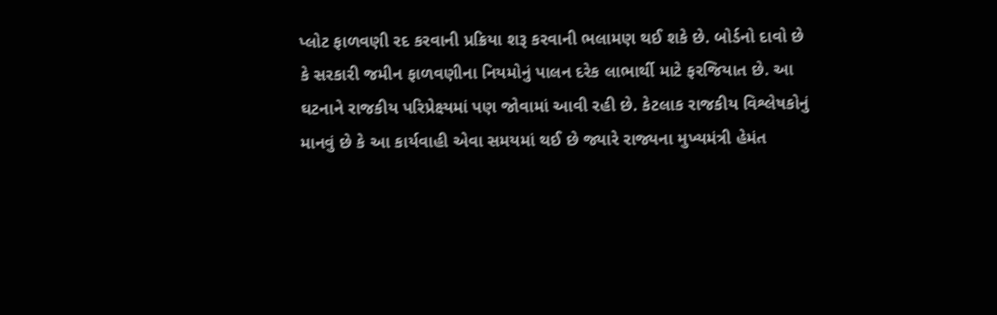પ્લોટ ફાળવણી રદ કરવાની પ્રક્રિયા શરૂ કરવાની ભલામણ થઈ શકે છે. બોર્ડનો દાવો છે કે સરકારી જમીન ફાળવણીના નિયમોનું પાલન દરેક લાભાર્થી માટે ફરજિયાત છે. આ ઘટનાને રાજકીય પરિપ્રેક્ષ્યમાં પણ જોવામાં આવી રહી છે. કેટલાક રાજકીય વિશ્લેષકોનું માનવું છે કે આ કાર્યવાહી એવા સમયમાં થઈ છે જ્યારે રાજ્યના મુખ્યમંત્રી હેમંત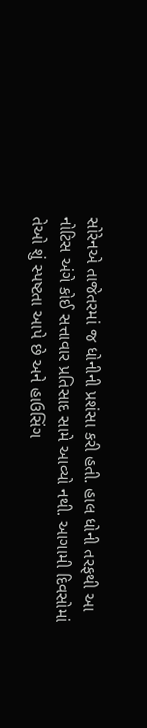સોરેનએ તાજેતરમાં જ ધોનીની પ્રશંસા કરી હતી. હાલ ધોની તરફથી આ નોટિસ અંગે કોઈ સત્તાવાર પ્રતિસાદ સામે આવ્યો નથી. આગામી દિવસોમાં તેઓ શું સ્પષ્ટતા આપે છે અને હાઉસિંગ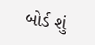બોર્ડ શું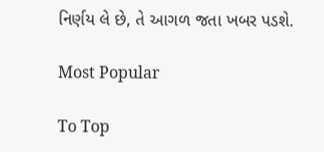નિર્ણય લે છે, તે આગળ જતા ખબર પડશે.

Most Popular

To Top